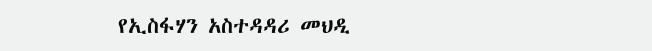የኢስፋሃን አስተዳዳሪ መህዲ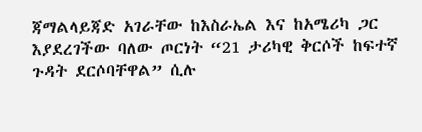ጃማልላይጃድ አገራቸው ከእስራኤል እና ከአሜሪካ ጋር እያደረገችው ባለው ጦርነት “21 ታሪካዊ ቅርሶች ከፍተኛ ጉዳት ደርሶባቸዋል” ሲሉ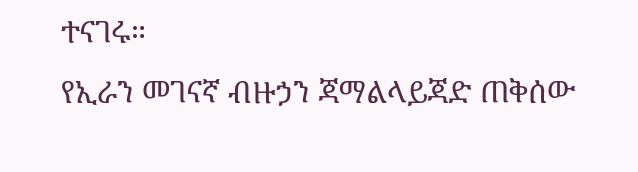ተናገሩ።
የኢራን መገናኛ ብዙኃን ጃማልላይጃድ ጠቅሰው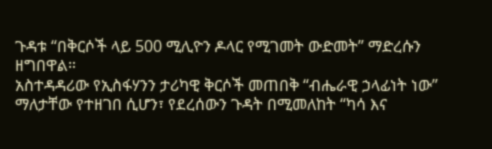ጉዳቱ “በቅርሶች ላይ 500 ሚሊዮን ዶላር የሚገመት ውድመት” ማድረሱን ዘግበዋል።
አስተዳዳሪው የኢስፋሃንን ታሪካዊ ቅርሶች መጠበቅ “ብሔራዊ ኃላፊነት ነው” ማለታቸው የተዘገበ ሲሆን፣ የደረሰውን ጉዳት በሚመለከት “ካሳ እና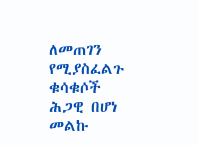ለመጠገን የሚያስፈልጉ ቁሳቁሶች ሕጋዊ በሆነ መልኩ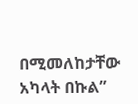በሚመለከታቸው አካላት በኩል”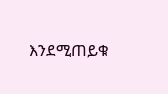እንደሚጠይቁ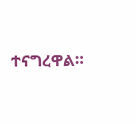ተናግረዋል።